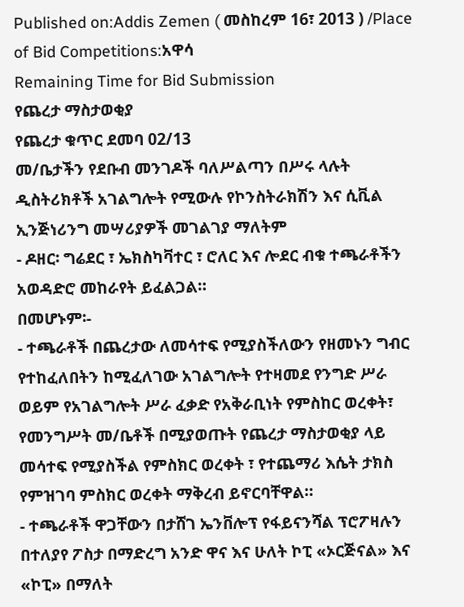Published on:Addis Zemen ( መስከረም 16፣ 2013 ) /Place of Bid Competitions:አዋሳ
Remaining Time for Bid Submission
የጨረታ ማስታወቂያ
የጨረታ ቁጥር ደመባ 02/13
መ/ቤታችን የደቡብ መንገዶች ባለሥልጣን በሥሩ ላሉት ዲስትሪክቶች አገልግሎት የሚውሉ የኮንስትራክሽን እና ሲቪል ኢንጅነሪንግ መሣሪያዎች መገልገያ ማለትም
- ዶዘር፡ ግሬደር ፣ ኤክስካቫተር ፣ ሮለር እና ሎደር ብቁ ተጫራቶችን አወዳድሮ መከራየት ይፈልጋል።
በመሆኑም፡-
- ተጫራቶች በጨረታው ለመሳተፍ የሚያስችለውን የዘመኑን ግብር የተከፈለበትን ከሚፈለገው አገልግሎት የተዛመደ የንግድ ሥራ ወይም የአገልግሎት ሥራ ፈቃድ የአቅራቢነት የምስከር ወረቀት፣ የመንግሥት መ/ቤቶች በሚያወጡት የጨረታ ማስታወቂያ ላይ መሳተፍ የሚያስችል የምስክር ወረቀት ፣ የተጨማሪ እሴት ታክስ የምዝገባ ምስክር ወረቀት ማቅረብ ይኖርባቸዋል።
- ተጫራቶች ዋጋቸውን በታሸገ ኤንቨሎፕ የፋይናንሻል ፕሮፖዛሉን በተለያየ ፖስታ በማድረግ አንድ ዋና እና ሁለት ኮፒ «ኦርጅናል» እና «ኮፒ» በማለት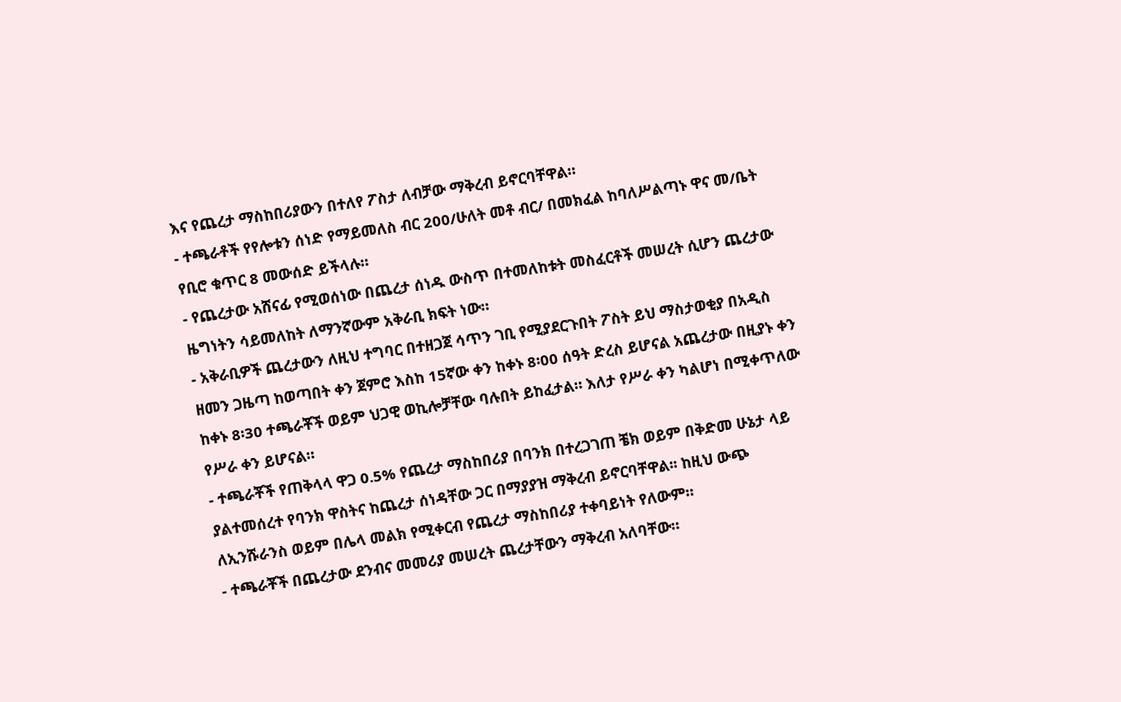እና የጨረታ ማስከበሪያውን በተለየ ፖስታ ለብቻው ማቅረብ ይኖርባቸዋል።
- ተጫራቶች የየሎቱን ሰነድ የማይመለስ ብር 200/ሁለት መቶ ብር/ በመክፈል ከባለሥልጣኑ ዋና መ/ቤት የቢሮ ቁጥር 8 መውሰድ ይችላሉ።
- የጨረታው አሸናፊ የሚወሰነው በጨረታ ሰነዱ ውስጥ በተመለከቱት መስፈርቶች መሠረት ሲሆን ጨረታው ዜግነትን ሳይመለከት ለማንኛውም አቅራቢ ክፍት ነው።
- አቅራቢዎች ጨረታውን ለዚህ ተግባር በተዘጋጀ ሳጥን ገቢ የሚያደርጉበት ፖስት ይህ ማስታወቂያ በአዲስ ዘመን ጋዜጣ ከወጣበት ቀን ጀምሮ እስከ 15ኛው ቀን ከቀኑ 8፡00 ሰዓት ድረስ ይሆናል አጨረታው በዚያኑ ቀን ከቀኑ 8፡30 ተጫራቾች ወይም ህጋዊ ወኪሎቻቸው ባሉበት ይከፈታል። እለታ የሥራ ቀን ካልሆነ በሚቀጥለው የሥራ ቀን ይሆናል።
- ተጫራቾች የጠቅላላ ዋጋ 0.5% የጨረታ ማስከበሪያ በባንክ በተረጋገጠ ቼክ ወይም በቅድመ ሁኔታ ላይ ያልተመሰረተ የባንክ ዋስትና ከጨረታ ሰነዳቸው ጋር በማያያዝ ማቅረብ ይኖርባቸዋል፡፡ ከዚህ ውጭ ለኢንሹራንስ ወይም በሌላ መልክ የሚቀርብ የጨረታ ማስከበሪያ ተቀባይነት የለውም።
- ተጫራቾች በጨረታው ደንብና መመሪያ መሠረት ጨረታቸውን ማቅረብ አለባቸው።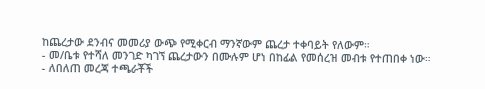ከጨረታው ደንብና መመሪያ ውጭ የሚቀርብ ማንኛውም ጨረታ ተቀባይት የለውም።
- መ/ቤቱ የተሻለ መንገድ ካገኘ ጨረታውን በሙሉም ሆነ በከፊል የመሰረዝ መብቱ የተጠበቀ ነው።
- ለበለጠ መረጃ ተጫራቾች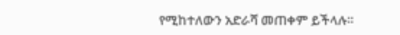የሚከተለውን አድራሻ መጠቀም ይችላሉ።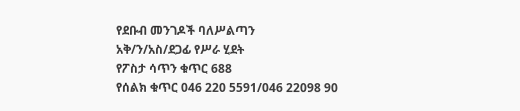የደቡብ መንገዶች ባለሥልጣን
አቅ/ን/አስ/ደጋፊ የሥራ ሂደት
የፖስታ ሳጥን ቁጥር 688
የሰልክ ቁጥር 046 220 5591/046 22098 90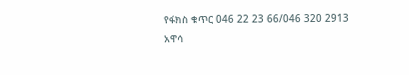የፋክስ ቁጥር 046 22 23 66/046 320 2913
አዋሳ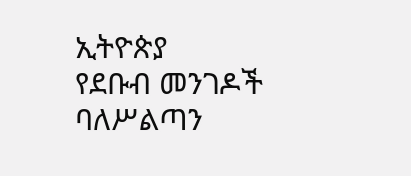ኢትዮጵያ
የደቡብ መንገዶች ባለሥልጣን